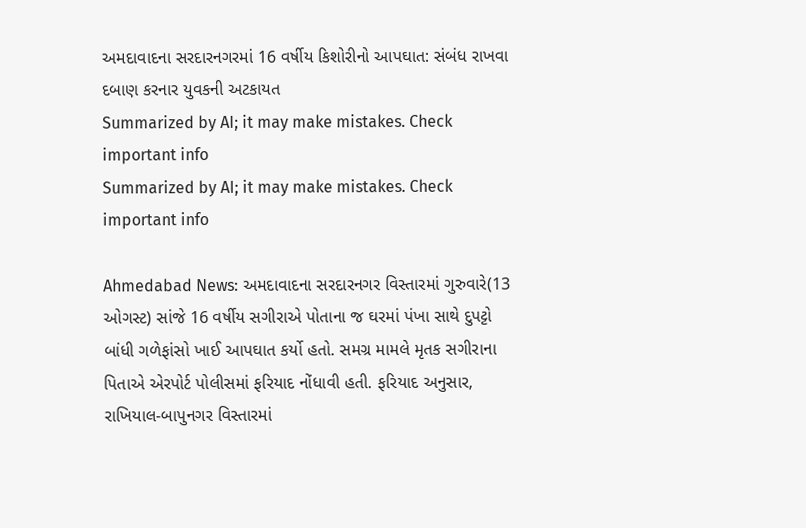અમદાવાદના સરદારનગરમાં 16 વર્ષીય કિશોરીનો આપઘાત: સંબંધ રાખવા દબાણ કરનાર યુવકની અટકાયત
Summarized by AI; it may make mistakes. Check important info
Summarized by AI; it may make mistakes. Check important info

Ahmedabad News: અમદાવાદના સરદારનગર વિસ્તારમાં ગુરુવારે(13 ઓગસ્ટ) સાંજે 16 વર્ષીય સગીરાએ પોતાના જ ઘરમાં પંખા સાથે દુપટ્ટો બાંધી ગળેફાંસો ખાઈ આપઘાત કર્યો હતો. સમગ્ર મામલે મૃતક સગીરાના પિતાએ એરપોર્ટ પોલીસમાં ફરિયાદ નોંધાવી હતી. ફરિયાદ અનુસાર, રાખિયાલ-બાપુનગર વિસ્તારમાં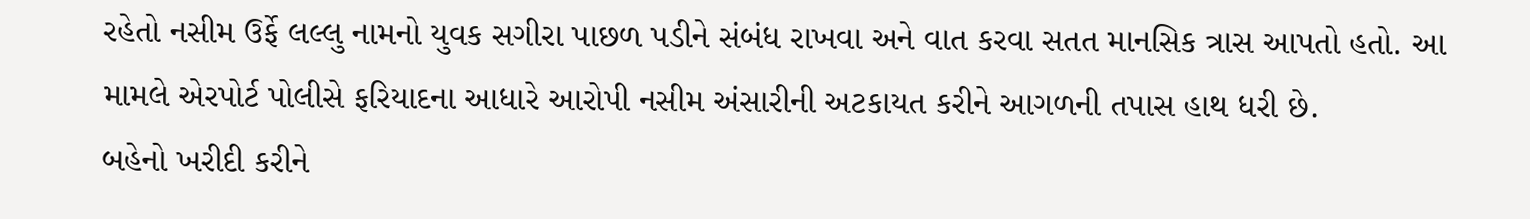રહેતો નસીમ ઉર્ફે લલ્લુ નામનો યુવક સગીરા પાછળ પડીને સંબંધ રાખવા અને વાત કરવા સતત માનસિક ત્રાસ આપતો હતો. આ મામલે એરપોર્ટ પોલીસે ફરિયાદના આધારે આરોપી નસીમ અંસારીની અટકાયત કરીને આગળની તપાસ હાથ ધરી છે.
બહેનો ખરીદી કરીને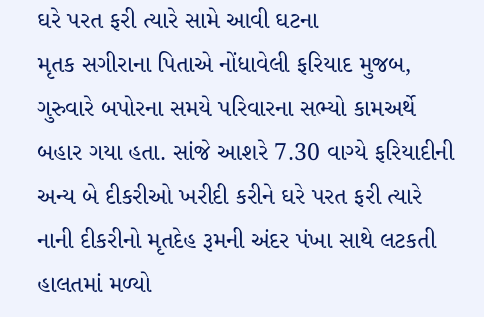ઘરે પરત ફરી ત્યારે સામે આવી ઘટના
મૃતક સગીરાના પિતાએ નોંધાવેલી ફરિયાદ મુજબ, ગુરુવારે બપોરના સમયે પરિવારના સભ્યો કામઅર્થે બહાર ગયા હતા. સાંજે આશરે 7.30 વાગ્યે ફરિયાદીની અન્ય બે દીકરીઓ ખરીદી કરીને ઘરે પરત ફરી ત્યારે નાની દીકરીનો મૃતદેહ રૂમની અંદર પંખા સાથે લટકતી હાલતમાં મળ્યો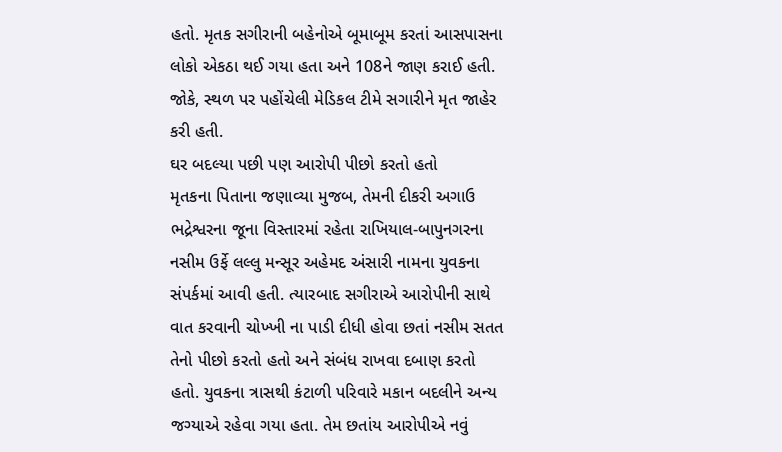હતો. મૃતક સગીરાની બહેનોએ બૂમાબૂમ કરતાં આસપાસના લોકો એકઠા થઈ ગયા હતા અને 108ને જાણ કરાઈ હતી. જોકે, સ્થળ પર પહોંચેલી મેડિકલ ટીમે સગારીને મૃત જાહેર કરી હતી.
ઘર બદલ્યા પછી પણ આરોપી પીછો કરતો હતો
મૃતકના પિતાના જણાવ્યા મુજબ, તેમની દીકરી અગાઉ ભદ્રેશ્વરના જૂના વિસ્તારમાં રહેતા રાખિયાલ-બાપુનગરના નસીમ ઉર્ફે લલ્લુ મન્સૂર અહેમદ અંસારી નામના યુવકના સંપર્કમાં આવી હતી. ત્યારબાદ સગીરાએ આરોપીની સાથે વાત કરવાની ચોખ્ખી ના પાડી દીધી હોવા છતાં નસીમ સતત તેનો પીછો કરતો હતો અને સંબંધ રાખવા દબાણ કરતો હતો. યુવકના ત્રાસથી કંટાળી પરિવારે મકાન બદલીને અન્ય જગ્યાએ રહેવા ગયા હતા. તેમ છતાંય આરોપીએ નવું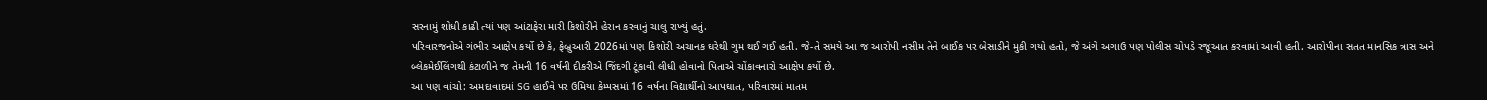સરનામું શોધી કાઢી ત્યાં પણ આંટાફેરા મારી કિશોરીને હેરાન કરવાનું ચાલુ રાખ્યું હતું.
પરિવારજનોએ ગંભીર આક્ષેપ કર્યો છે કે, ફેબ્રુઆરી 2026માં પણ કિશોરી અચાનક ઘરેથી ગુમ થઈ ગઈ હતી. જે-તે સમયે આ જ આરોપી નસીમ તેને બાઈક પર બેસાડીને મુકી ગયો હતો, જે અંગે અગાઉ પણ પોલીસ ચોપડે રજૂઆત કરવામાં આવી હતી. આરોપીના સતત માનસિક ત્રાસ અને બ્લેકમેઈલિંગથી કંટાળીને જ તેમની 16 વર્ષની દીકરીએ જિંદગી ટૂંકાવી લીધી હોવાનો પિતાએ ચોંકાવનારો આક્ષેપ કર્યો છે.
આ પણ વાંચો: અમદાવાદમાં SG હાઈવે પર ઉમિયા કેમ્પસમાં 16 વર્ષના વિદ્યાર્થીનો આપઘાત, પરિવારમાં માતમ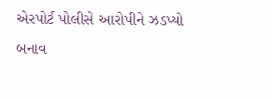એરપોર્ટ પોલીસે આરોપીને ઝડપ્યો
બનાવ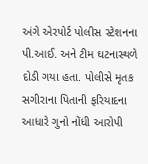અંગે એરપોર્ટ પોલીસ સ્ટેશનના પી.આઈ. અને ટીમ ઘટનાસ્થળે દોડી ગયા હતા. પોલીસે મૃતક સગીરાના પિતાની ફરિયાદના આધારે ગુનો નોંધી આરોપી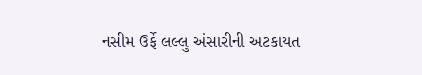નસીમ ઉર્ફે લલ્લુ અંસારીની અટકાયત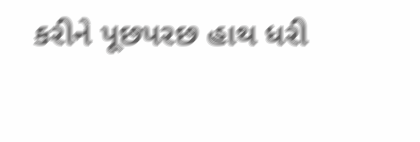કરીને પૂછપરછ હાથ ધરી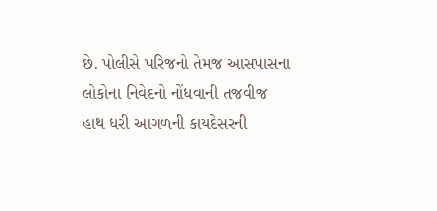છે. પોલીસે પરિજનો તેમજ આસપાસના લોકોના નિવેદનો નોંધવાની તજવીજ હાથ ધરી આગળની કાયદેસરની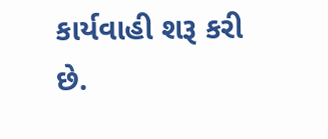કાર્યવાહી શરૂ કરી છે.